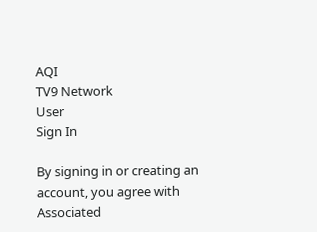AQI
TV9 Network
User
Sign In

By signing in or creating an account, you agree with Associated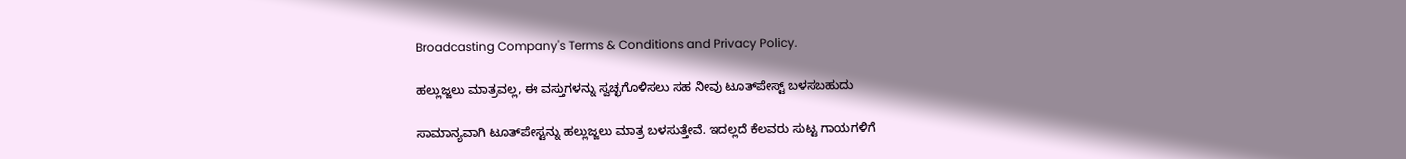Broadcasting Company's Terms & Conditions and Privacy Policy.

ಹಲ್ಲುಜ್ಜಲು ಮಾತ್ರವಲ್ಲ, ಈ ವಸ್ತುಗಳನ್ನು ಸ್ವಚ್ಛಗೊಳಿಸಲು ಸಹ ನೀವು ಟೂತ್‌ಪೇಸ್ಟ್‌ ಬಳಸಬಹುದು

ಸಾಮಾನ್ಯವಾಗಿ ಟೂತ್‌ಪೇಸ್ಟನ್ನು ಹಲ್ಲುಜ್ಜಲು ಮಾತ್ರ ಬಳಸುತ್ತೇವೆ. ಇದಲ್ಲದೆ ಕೆಲವರು ಸುಟ್ಟ ಗಾಯಗಳಿಗೆ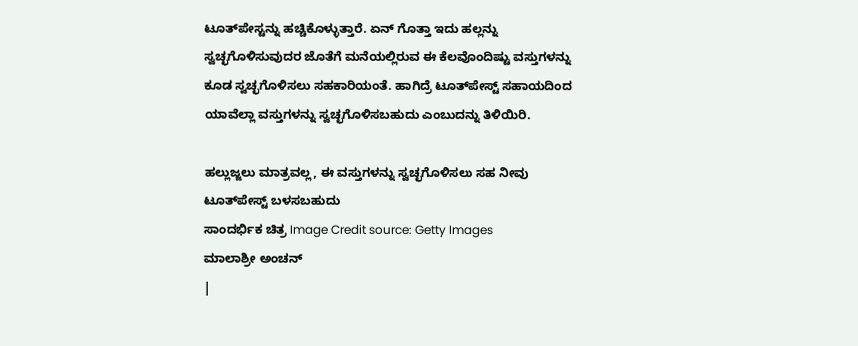ಟೂತ್‌ಪೇಸ್ಟನ್ನು ಹಚ್ಚಿಕೊಳ್ಳುತ್ತಾರೆ. ಏನ್‌ ಗೊತ್ತಾ ಇದು ಹಲ್ಲನ್ನು ಸ್ವಚ್ಛಗೊಳಿಸುವುದರ ಜೊತೆಗೆ ಮನೆಯಲ್ಲಿರುವ ಈ ಕೆಲವೊಂದಿಷ್ಟು ವಸ್ತುಗಳನ್ನು ಕೂಡ ಸ್ವಚ್ಛಗೊಳಿಸಲು ಸಹಕಾರಿಯಂತೆ. ಹಾಗಿದ್ರೆ ಟೂತ್‌ಪೇಸ್ಟ್‌ ಸಹಾಯದಿಂದ ಯಾವೆಲ್ಲಾ ವಸ್ತುಗಳನ್ನು ಸ್ವಚ್ಛಗೊಳಿಸಬಹುದು ಎಂಬುದನ್ನು ತಿಳಿಯಿರಿ.

ಹಲ್ಲುಜ್ಜಲು ಮಾತ್ರವಲ್ಲ, ಈ ವಸ್ತುಗಳನ್ನು ಸ್ವಚ್ಛಗೊಳಿಸಲು ಸಹ ನೀವು ಟೂತ್‌ಪೇಸ್ಟ್‌ ಬಳಸಬಹುದು
ಸಾಂದರ್ಭಿಕ ಚಿತ್ರ Image Credit source: Getty Images
ಮಾಲಾಶ್ರೀ ಅಂಚನ್
|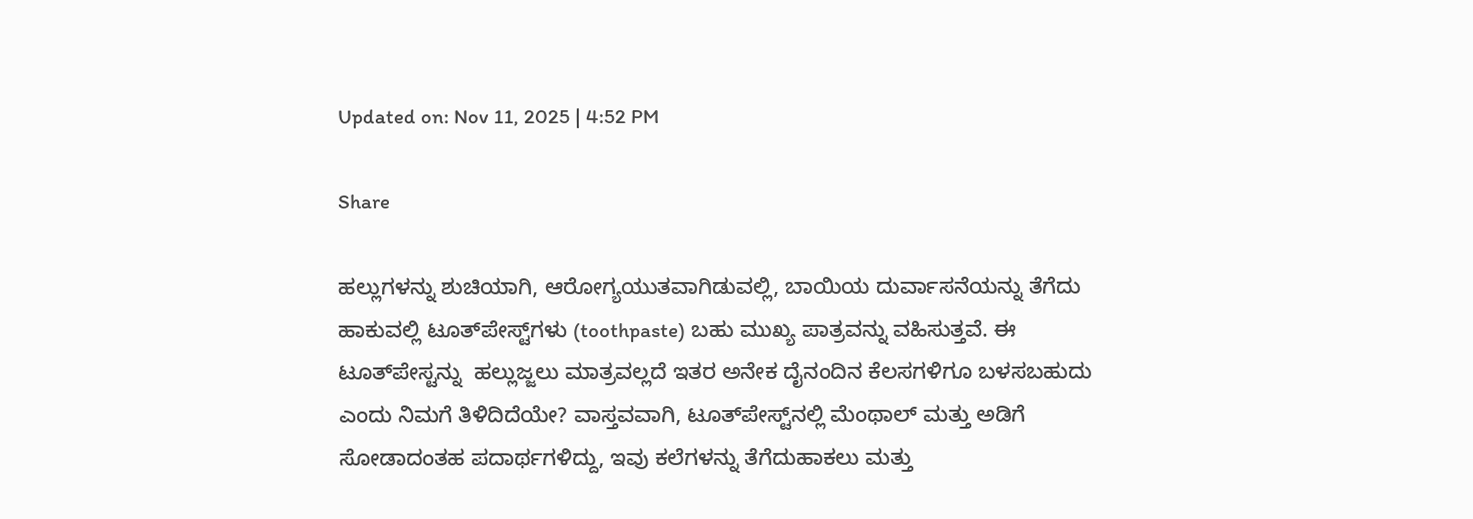Updated on: Nov 11, 2025 | 4:52 PM

Share

ಹಲ್ಲುಗಳನ್ನು ಶುಚಿಯಾಗಿ, ಆರೋಗ್ಯಯುತವಾಗಿಡುವಲ್ಲಿ, ಬಾಯಿಯ ದುರ್ವಾಸನೆಯನ್ನು ತೆಗೆದು ಹಾಕುವಲ್ಲಿ ಟೂತ್‌ಪೇಸ್ಟ್‌ಗಳು (toothpaste) ಬಹು ಮುಖ್ಯ ಪಾತ್ರವನ್ನು ವಹಿಸುತ್ತವೆ. ಈ  ಟೂತ್‌ಪೇಸ್ಟನ್ನು  ಹಲ್ಲುಜ್ಜಲು ಮಾತ್ರವಲ್ಲದೆ ಇತರ ಅನೇಕ ದೈನಂದಿನ ಕೆಲಸಗಳಿಗೂ ಬಳಸಬಹುದು ಎಂದು ನಿಮಗೆ ತಿಳಿದಿದೆಯೇ? ವಾಸ್ತವವಾಗಿ, ಟೂತ್‌ಪೇಸ್ಟ್‌ನಲ್ಲಿ ಮೆಂಥಾಲ್ ಮತ್ತು ಅಡಿಗೆ ಸೋಡಾದಂತಹ ಪದಾರ್ಥಗಳಿದ್ದು, ಇವು ಕಲೆಗಳನ್ನು ತೆಗೆದುಹಾಕಲು ಮತ್ತು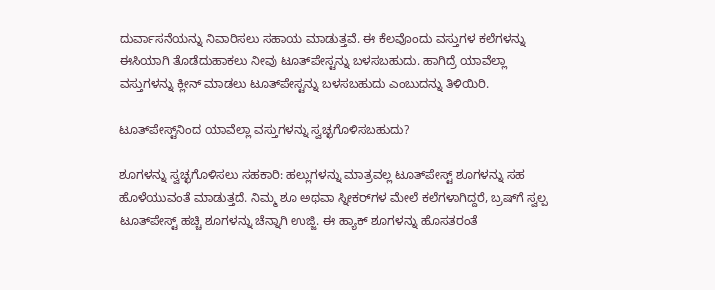ದುರ್ವಾಸನೆಯನ್ನು ನಿವಾರಿಸಲು ಸಹಾಯ ಮಾಡುತ್ತವೆ. ಈ ಕೆಲವೊಂದು ವಸ್ತುಗಳ ಕಲೆಗಳನ್ನು ಈಸಿಯಾಗಿ ತೊಡೆದುಹಾಕಲು ನೀವು ಟೂತ್‌ಪೇಸ್ಟನ್ನು ಬಳಸಬಹುದು. ಹಾಗಿದ್ರೆ ಯಾವೆಲ್ಲಾ ವಸ್ತುಗಳನ್ನು ಕ್ಲೀನ್‌ ಮಾಡಲು ಟೂತ್‌ಪೇಸ್ಟನ್ನು ಬಳಸಬಹುದು ಎಂಬುದನ್ನು ತಿಳಿಯಿರಿ.

ಟೂತ್‌ಪೇಸ್ಟ್‌ನಿಂದ ಯಾವೆಲ್ಲಾ ವಸ್ತುಗಳನ್ನು ಸ್ವಚ್ಛಗೊಳಿಸಬಹುದು?

ಶೂಗಳನ್ನು ಸ್ವಚ್ಛಗೊಳಿಸಲು ಸಹಕಾರಿ: ಹಲ್ಲುಗಳನ್ನು ಮಾತ್ರವಲ್ಲ ಟೂತ್‌ಪೇಸ್ಟ್‌ ಶೂಗಳನ್ನು ಸಹ ಹೊಳೆಯುವಂತೆ ಮಾಡುತ್ತದೆ. ನಿಮ್ಮ ಶೂ ಅಥವಾ ಸ್ನೀಕರ್‌ಗಳ ಮೇಲೆ ಕಲೆಗಳಾಗಿದ್ದರೆ, ಬ್ರಷ್‌ಗೆ ಸ್ವಲ್ಪ ಟೂತ್‌ಪೇಸ್ಟ್‌ ಹಚ್ಚಿ ಶೂಗಳನ್ನು ಚೆನ್ನಾಗಿ ಉಜ್ಜಿ. ಈ ಹ್ಯಾಕ್‌ ಶೂಗಳನ್ನು ಹೊಸತರಂತೆ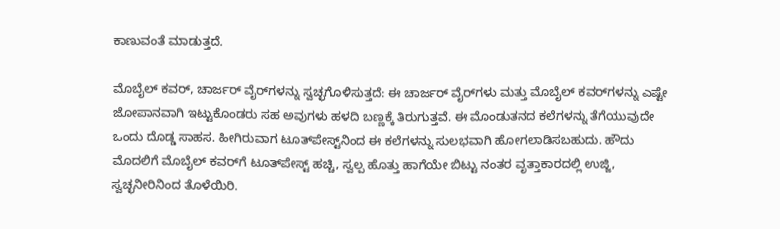ಕಾಣುವಂತೆ ಮಾಡುತ್ತದೆ.

ಮೊಬೈಲ್‌ ಕವರ್‌, ಚಾರ್ಜರ್‌ ವೈರ್‌ಗಳನ್ನು ಸ್ವಚ್ಛಗೊಳಿಸುತ್ತದೆ: ಈ ಚಾರ್ಜರ್‌ ವೈರ್‌ಗಳು ಮತ್ತು ಮೊಬೈಲ್‌ ಕವರ್‌ಗಳನ್ನು ಎಷ್ಟೇ ಜೋಪಾನವಾಗಿ ಇಟ್ಟುಕೊಂಡರು ಸಹ ಅವುಗಳು ಹಳದಿ ಬಣ್ಣಕ್ಕೆ ತಿರುಗುತ್ತವೆ. ಈ ಮೊಂಡುತನದ ಕಲೆಗಳನ್ನು ತೆಗೆಯುವುದೇ ಒಂದು ದೊಡ್ಡ ಸಾಹಸ. ಹೀಗಿರುವಾಗ ಟೂತ್‌ಪೇಸ್ಟ್‌ನಿಂದ ಈ ಕಲೆಗಳನ್ನು ಸುಲಭವಾಗಿ ಹೋಗಲಾಡಿಸಬಹುದು. ಹೌದು ಮೊದಲಿಗೆ ಮೊಬೈಲ್‌ ಕವರ್‌ಗೆ ಟೂತ್‌ಪೇಸ್ಟ್‌ ಹಚ್ಚಿ, ಸ್ವಲ್ಪ ಹೊತ್ತು ಹಾಗೆಯೇ ಬಿಟ್ಟು ನಂತರ ವೃತ್ತಾಕಾರದಲ್ಲಿ ಉಜ್ಜಿ, ಸ್ವಚ್ಛನೀರಿನಿಂದ ತೊಳೆಯಿರಿ.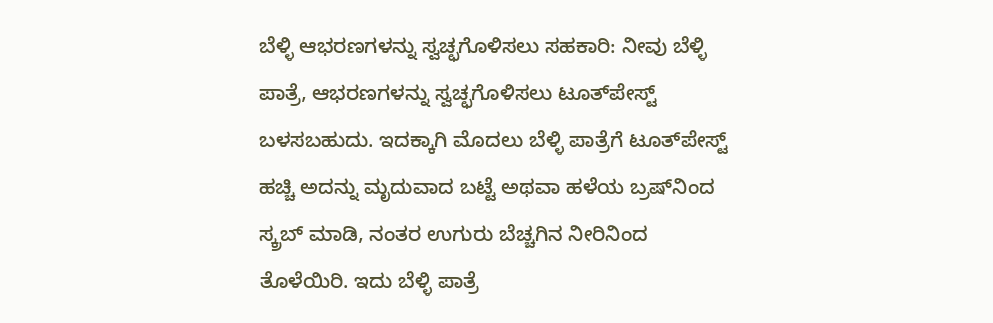ಬೆಳ್ಳಿ ಆಭರಣಗಳನ್ನು ಸ್ವಚ್ಛಗೊಳಿಸಲು ಸಹಕಾರಿ: ನೀವು ಬೆಳ್ಳಿ ಪಾತ್ರೆ, ಆಭರಣಗಳನ್ನು ಸ್ವಚ್ಛಗೊಳಿಸಲು ಟೂತ್‌ಪೇಸ್ಟ್‌ ಬಳಸಬಹುದು. ಇದಕ್ಕಾಗಿ ಮೊದಲು ಬೆಳ್ಳಿ ಪಾತ್ರೆಗೆ ಟೂತ್‌ಪೇಸ್ಟ್‌ ಹಚ್ಚಿ ಅದನ್ನು ಮೃದುವಾದ ಬಟ್ಟೆ ಅಥವಾ ಹಳೆಯ ಬ್ರಷ್‌ನಿಂದ ಸ್ಕ್ರಬ್‌ ಮಾಡಿ, ನಂತರ ಉಗುರು ಬೆಚ್ಚಗಿನ ನೀರಿನಿಂದ ತೊಳೆಯಿರಿ. ಇದು ಬೆಳ್ಳಿ ಪಾತ್ರೆ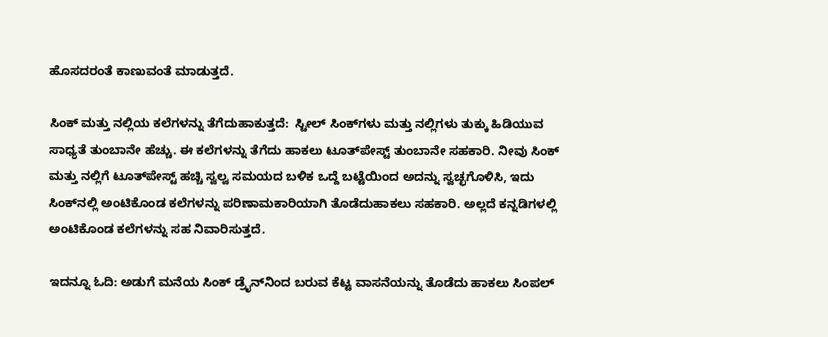ಹೊಸದರಂತೆ ಕಾಣುವಂತೆ ಮಾಡುತ್ತದೆ.

ಸಿಂಕ್‌ ಮತ್ತು ನಲ್ಲಿಯ ಕಲೆಗಳನ್ನು ತೆಗೆದುಹಾಕುತ್ತದೆ:  ಸ್ಟೀಲ್‌ ಸಿಂಕ್‌ಗಳು ಮತ್ತು ನಲ್ಲಿಗಳು ತುಕ್ಕು ಹಿಡಿಯುವ ಸಾಧ್ಯತೆ ತುಂಬಾನೇ ಹೆಚ್ಚು. ಈ ಕಲೆಗಳನ್ನು ತೆಗೆದು ಹಾಕಲು ಟೂತ್‌ಪೇಸ್ಟ್‌ ತುಂಬಾನೇ ಸಹಕಾರಿ. ನೀವು ಸಿಂಕ್‌ ಮತ್ತು ನಲ್ಲಿಗೆ ಟೂತ್‌ಪೇಸ್ಟ್‌ ಹಚ್ಚಿ ಸ್ವಲ್ವ ಸಮಯದ ಬಳಿಕ ಒದ್ದೆ ಬಟ್ಟೆಯಿಂದ ಅದನ್ನು ಸ್ವಚ್ಛಗೊಳಿಸಿ, ಇದು ಸಿಂಕ್‌ನಲ್ಲಿ ಅಂಟಿಕೊಂಡ ಕಲೆಗಳನ್ನು ಪರಿಣಾಮಕಾರಿಯಾಗಿ ತೊಡೆದುಹಾಕಲು ಸಹಕಾರಿ. ಅಲ್ಲದೆ ಕನ್ನಡಿಗಳಲ್ಲಿ ಅಂಟಿಕೊಂಡ ಕಲೆಗಳನ್ನು ಸಹ ನಿವಾರಿಸುತ್ತದೆ.

ಇದನ್ನೂ ಓದಿ: ಅಡುಗೆ ಮನೆಯ ಸಿಂಕ್‌ ಡ್ರೈನ್‌ನಿಂದ ಬರುವ ಕೆಟ್ಟ ವಾಸನೆಯನ್ನು ತೊಡೆದು ಹಾಕಲು ಸಿಂಪಲ್‌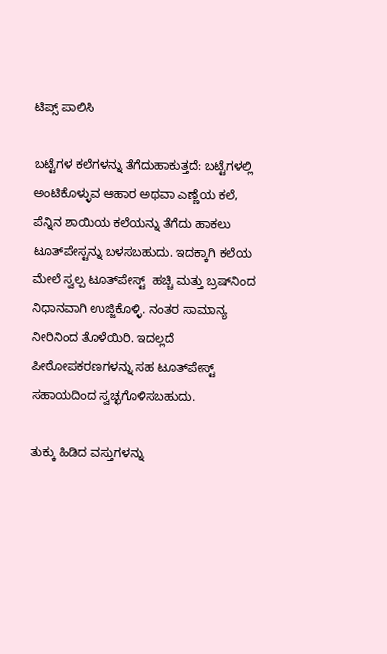ಟಿಪ್ಸ್‌ ಪಾಲಿಸಿ

ಬಟ್ಟೆಗಳ ಕಲೆಗಳನ್ನು ತೆಗೆದುಹಾಕುತ್ತದೆ: ಬಟ್ಟೆಗಳಲ್ಲಿ ಅಂಟಿಕೊಳ್ಳುವ ಆಹಾರ ಅಥವಾ ಎಣ್ಣೆಯ ಕಲೆ, ಪೆನ್ನಿನ ಶಾಯಿಯ ಕಲೆಯನ್ನು ತೆಗೆದು ಹಾಕಲು ಟೂತ್‌ಪೇಸ್ಟನ್ನು ಬಳಸಬಹುದು. ಇದಕ್ಕಾಗಿ ಕಲೆಯ ಮೇಲೆ ಸ್ವಲ್ಪ ಟೂತ್‌ಪೇಸ್ಟ್  ಹಚ್ಚಿ ಮತ್ತು ಬ್ರಷ್‌ನಿಂದ ನಿಧಾನವಾಗಿ ಉಜ್ಜಿಕೊಳ್ಳಿ. ನಂತರ ಸಾಮಾನ್ಯ ನೀರಿನಿಂದ ತೊಳೆಯಿರಿ. ಇದಲ್ಲದೆ ಪೀಠೋಪಕರಣಗಳನ್ನು ಸಹ ಟೂತ್‌ಪೇಸ್ಟ್‌ ಸಹಾಯದಿಂದ ಸ್ವಚ್ಛಗೊಳಿಸಬಹುದು.

ತುಕ್ಕು ಹಿಡಿದ ವಸ್ತುಗಳನ್ನು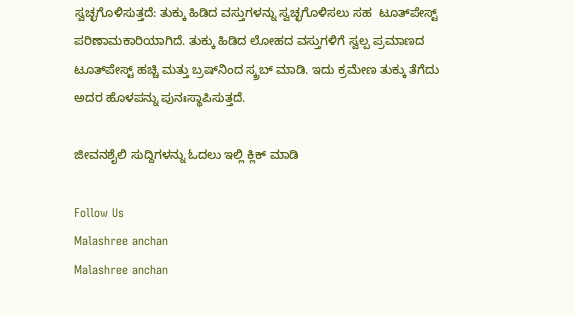ಸ್ವಚ್ಛಗೊಳಿಸುತ್ತದೆ: ತುಕ್ಕು ಹಿಡಿದ ವಸ್ತುಗಳನ್ನು ಸ್ವಚ್ಛಗೊಳಿಸಲು ಸಹ  ಟೂತ್‌ಪೇಸ್ಟ್ ಪರಿಣಾಮಕಾರಿಯಾಗಿದೆ. ತುಕ್ಕು ಹಿಡಿದ ಲೋಹದ ವಸ್ತುಗಳಿಗೆ ಸ್ವಲ್ಪ ಪ್ರಮಾಣದ ಟೂತ್‌ಪೇಸ್ಟ್ ಹಚ್ಚಿ ಮತ್ತು ಬ್ರಷ್‌ನಿಂದ ಸ್ಕ್ರಬ್ ಮಾಡಿ. ಇದು ಕ್ರಮೇಣ ತುಕ್ಕು ತೆಗೆದು ಅದರ ಹೊಳಪನ್ನು ಪುನಃಸ್ಥಾಪಿಸುತ್ತದೆ.

ಜೀವನಶೈಲಿ ಸುದ್ದಿಗಳನ್ನು ಓದಲು ಇಲ್ಲಿ ಕ್ಲಿಕ್ ಮಾಡಿ

Follow Us
Malashree anchan
Malashree anchan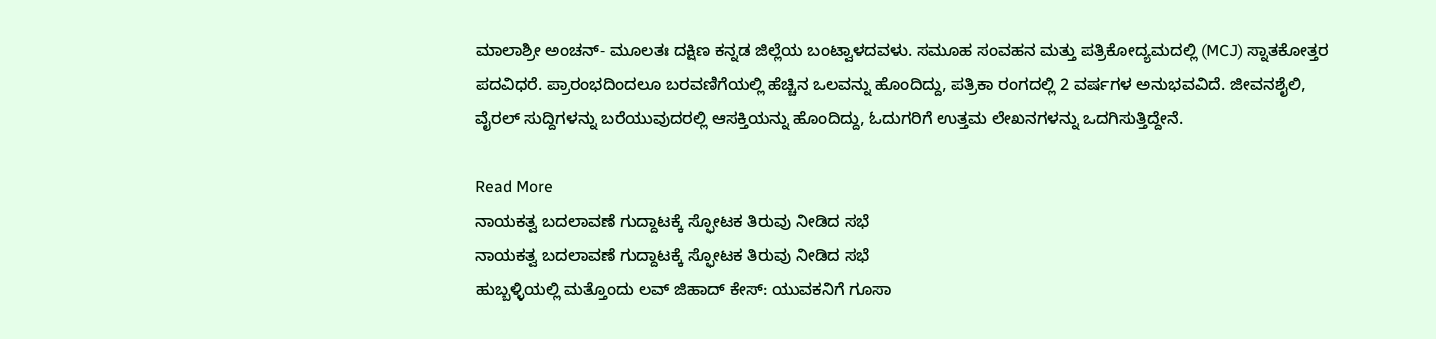ಮಾಲಾಶ್ರೀ ಅಂಚನ್- ಮೂಲತಃ ದಕ್ಷಿಣ ಕನ್ನಡ ಜಿಲ್ಲೆಯ ಬಂಟ್ವಾಳದವಳು. ಸಮೂಹ ಸಂವಹನ ಮತ್ತು ಪತ್ರಿಕೋದ್ಯಮದಲ್ಲಿ (MCJ) ಸ್ನಾತಕೋತ್ತರ ಪದವಿಧರೆ. ಪ್ರಾರಂಭದಿಂದಲೂ ಬರವಣಿಗೆಯಲ್ಲಿ ಹೆಚ್ಚಿನ ಒಲವನ್ನು ಹೊಂದಿದ್ದು, ಪತ್ರಿಕಾ ರಂಗದಲ್ಲಿ 2 ವರ್ಷಗಳ ಅನುಭವವಿದೆ. ಜೀವನಶೈಲಿ, ವೈರಲ್ ಸುದ್ದಿಗಳನ್ನು ಬರೆಯುವುದರಲ್ಲಿ ಆಸಕ್ತಿಯನ್ನು ಹೊಂದಿದ್ದು, ಓದುಗರಿಗೆ ಉತ್ತಮ ಲೇಖನಗಳನ್ನು ಒದಗಿಸುತ್ತಿದ್ದೇನೆ.

Read More
ನಾಯಕತ್ವ ಬದಲಾವಣೆ ಗುದ್ದಾಟಕ್ಕೆ ಸ್ಫೋಟಕ ತಿರುವು ನೀಡಿದ ಸಭೆ
ನಾಯಕತ್ವ ಬದಲಾವಣೆ ಗುದ್ದಾಟಕ್ಕೆ ಸ್ಫೋಟಕ ತಿರುವು ನೀಡಿದ ಸಭೆ
ಹುಬ್ಬಳ್ಳಿಯಲ್ಲಿ ಮತ್ತೊಂದು ಲವ್ ಜಿಹಾದ್ ಕೇಸ್: ಯುವಕನಿಗೆ ಗೂಸಾ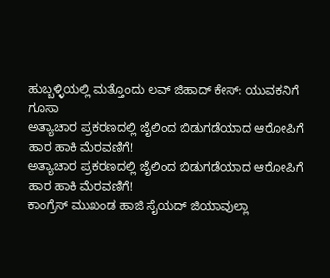ಹುಬ್ಬಳ್ಳಿಯಲ್ಲಿ ಮತ್ತೊಂದು ಲವ್ ಜಿಹಾದ್ ಕೇಸ್: ಯುವಕನಿಗೆ ಗೂಸಾ
ಅತ್ಯಾಚಾರ ಪ್ರಕರಣದಲ್ಲಿ ಜೈಲಿಂದ ಬಿಡುಗಡೆಯಾದ ಆರೋಪಿಗೆ ಹಾರ ಹಾಕಿ ಮೆರವಣಿಗೆ!
ಅತ್ಯಾಚಾರ ಪ್ರಕರಣದಲ್ಲಿ ಜೈಲಿಂದ ಬಿಡುಗಡೆಯಾದ ಆರೋಪಿಗೆ ಹಾರ ಹಾಕಿ ಮೆರವಣಿಗೆ!
ಕಾಂಗ್ರೆಸ್ ಮುಖಂಡ ಹಾಜಿ ಸೈಯದ್ ಜಿಯಾವುಲ್ಲಾ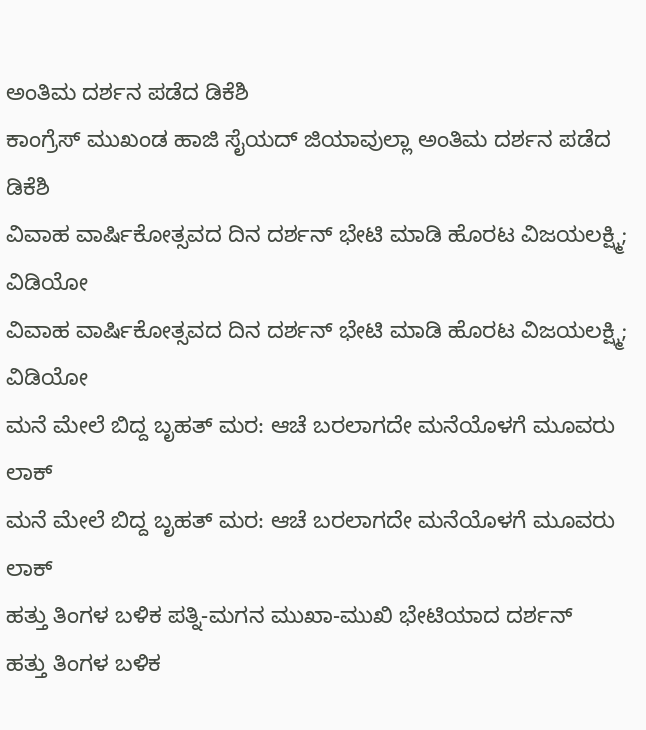ಅಂತಿಮ ದರ್ಶನ ಪಡೆದ ಡಿಕೆಶಿ
ಕಾಂಗ್ರೆಸ್ ಮುಖಂಡ ಹಾಜಿ ಸೈಯದ್ ಜಿಯಾವುಲ್ಲಾ ಅಂತಿಮ ದರ್ಶನ ಪಡೆದ ಡಿಕೆಶಿ
ವಿವಾಹ ವಾರ್ಷಿಕೋತ್ಸವದ ದಿನ ದರ್ಶನ್ ಭೇಟಿ ಮಾಡಿ ಹೊರಟ ವಿಜಯಲಕ್ಷ್ಮಿ; ವಿಡಿಯೋ
ವಿವಾಹ ವಾರ್ಷಿಕೋತ್ಸವದ ದಿನ ದರ್ಶನ್ ಭೇಟಿ ಮಾಡಿ ಹೊರಟ ವಿಜಯಲಕ್ಷ್ಮಿ; ವಿಡಿಯೋ
ಮನೆ ಮೇಲೆ ಬಿದ್ದ ಬೃಹತ್ ಮರ: ಆಚೆ ಬರಲಾಗದೇ ಮನೆಯೊಳಗೆ ಮೂವರು ಲಾಕ್
ಮನೆ ಮೇಲೆ ಬಿದ್ದ ಬೃಹತ್ ಮರ: ಆಚೆ ಬರಲಾಗದೇ ಮನೆಯೊಳಗೆ ಮೂವರು ಲಾಕ್
ಹತ್ತು ತಿಂಗಳ ಬಳಿಕ ಪತ್ನಿ-ಮಗನ ಮುಖಾ-ಮುಖಿ ಭೇಟಿಯಾದ ದರ್ಶನ್
ಹತ್ತು ತಿಂಗಳ ಬಳಿಕ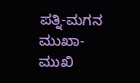ಪತ್ನಿ-ಮಗನ ಮುಖಾ-ಮುಖಿ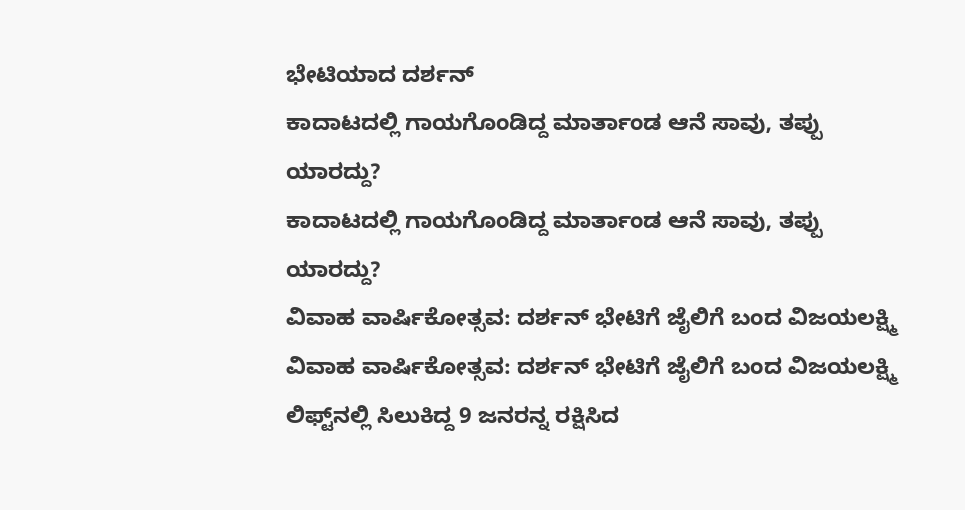ಭೇಟಿಯಾದ ದರ್ಶನ್
ಕಾದಾಟದಲ್ಲಿ ಗಾಯಗೊಂಡಿದ್ದ ಮಾರ್ತಾಂಡ ಆನೆ ಸಾವು, ತಪ್ಪು ಯಾರದ್ದು?
ಕಾದಾಟದಲ್ಲಿ ಗಾಯಗೊಂಡಿದ್ದ ಮಾರ್ತಾಂಡ ಆನೆ ಸಾವು, ತಪ್ಪು ಯಾರದ್ದು?
ವಿವಾಹ ವಾರ್ಷಿಕೋತ್ಸವ: ದರ್ಶನ್ ಭೇಟಿಗೆ ಜೈಲಿಗೆ ಬಂದ ವಿಜಯಲಕ್ಷ್ಮಿ
ವಿವಾಹ ವಾರ್ಷಿಕೋತ್ಸವ: ದರ್ಶನ್ ಭೇಟಿಗೆ ಜೈಲಿಗೆ ಬಂದ ವಿಜಯಲಕ್ಷ್ಮಿ
ಲಿಫ್ಟ್‌ನಲ್ಲಿ ಸಿಲುಕಿದ್ದ 9 ಜನರನ್ನ ರಕ್ಷಿಸಿದ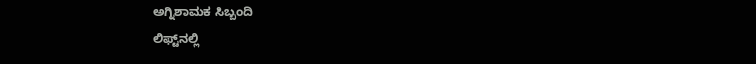ಅಗ್ನಿಶಾಮಕ ಸಿಬ್ಬಂದಿ
ಲಿಫ್ಟ್‌ನಲ್ಲಿ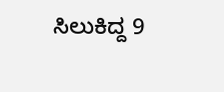ಸಿಲುಕಿದ್ದ 9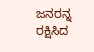ಜನರನ್ನ ರಕ್ಷಿಸಿದ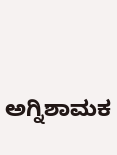ಅಗ್ನಿಶಾಮಕ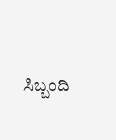ಸಿಬ್ಬಂದಿ